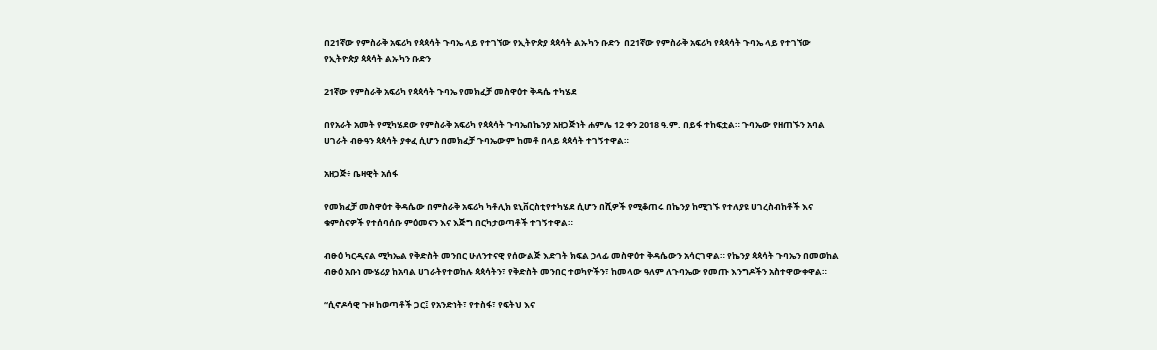በ21ኛው የምስራቅ አፍሪካ የጳጳሳት ጉባኤ ላይ የተገኘው የኢትዮጵያ ጳጳሳት ልኡካን ቡድን  በ21ኛው የምስራቅ አፍሪካ የጳጳሳት ጉባኤ ላይ የተገኘው የኢትዮጵያ ጳጳሳት ልኡካን ቡድን

21ኛው የምስራቅ አፍሪካ የጳጳሳት ጉባኤ የመክፈቻ መስዋዕተ ቅዳሴ ተካሄደ

በየአራት አመት የሚካሄደው የምስራቅ አፍሪካ የጳጳሳት ጉባኤበኬንያ አዘጋጅነት ሐምሌ 12 ቀን 2018 ዓ.ም. በይፋ ተከፍቷል። ጉባኤው የዘጠኙን አባል ሀገራት ብፁዓን ጳጳሳት ያቀፈ ሲሆን በመክፈቻ ጉባኤውም ከመቶ በላይ ጳጳሳት ተገኝተዋል።

አዘጋጅ፥ ቤዛዊት አሰፋ

የመክፈቻ መስዋዕተ ቅዳሴው በምስራቅ አፍሪካ ካቶሊክ ዩኒቨርስቲየተካሄደ ሲሆን በሺዎች የሚቆጠሩ በኬንያ ከሚገኙ የተለያዩ ሀገረስብከቶች እና ቁምስናዎች የተሰባሰቡ ምዕመናን እና እጅግ በርካታወጣቶች ተገኝተዋል።

ብፁዕ ካርዲናል ሚካኤል የቅድስት መንበር ሁለንተናዊ የሰውልጅ እድገት ክፍል ኃላፊ መስዋዕተ ቅዳሴውን አሳርገዋል። የኬንያ ጳጳሳት ጉባኤን በመወከል ብፁዕ አቡነ ሙሄሪያ ከአባል ሀገራትየተወከሉ ጳጳሳትን፣ የቅድስት መንበር ተወካዮችን፣ ከመላው ዓለም ለጉባኤው የመጡ እንግዶችን አስተዋውቀዋል።

“ሲኖዶሳዊ ጉዞ ከወጣቶች ጋር፤ የአንድነት፣ የተስፋ፣ የፍትህ እና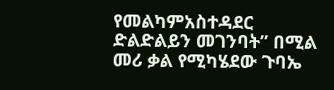የመልካምአስተዳደር ድልድልይን መገንባት” በሚል መሪ ቃል የሚካሄደው ጉባኤ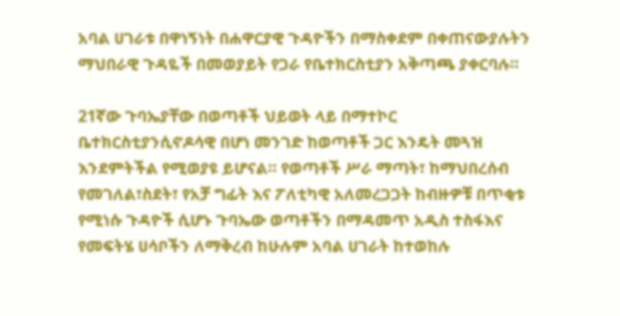አባል ሀገራቱ በዋነኝነት በሐዋርያዊ ጉዳዮችን በማስቀደም በቀጠናውያሉትን ማህበራዊ ጉዳዬች በመወያይት የጋራ የቤተክርስቲያን አቅጣጫ ያቀርባሉ።

21ኛው ጉባኤያቸው በወጣቶች ህይወት ላይ በማተኮር ቤተክርስቲያንሲኖዶሳዊ በሆነ መንገድ ከወጣቶች ጋር እንዴት መጓዝ እንደምትችል የሚወያዩ ይሆናል። የወጣቶች ሥራ ማጣት፣ ከማህበረሰብ የመገለል፣ስደት፣ የአቻ ግፊት እና ፖለቲካዊ አለመረጋጋት ከብዙዎቹ በጥቂቱ የሚነሱ ጉዳዮች ሲሆኑ ጉባኤው ወጣቶችን በማዳመጥ አዲስ ተስፋእና የመፍትሄ ሀሳቦችን ለማቅረብ ከሁሉም አባል ሀገራት ከተወከሉ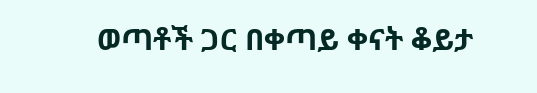ወጣቶች ጋር በቀጣይ ቀናት ቆይታ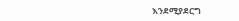እንደሚያደርግ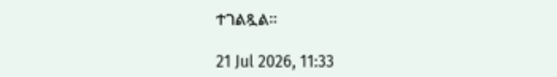ተገልጿል።

21 Jul 2026, 11:33